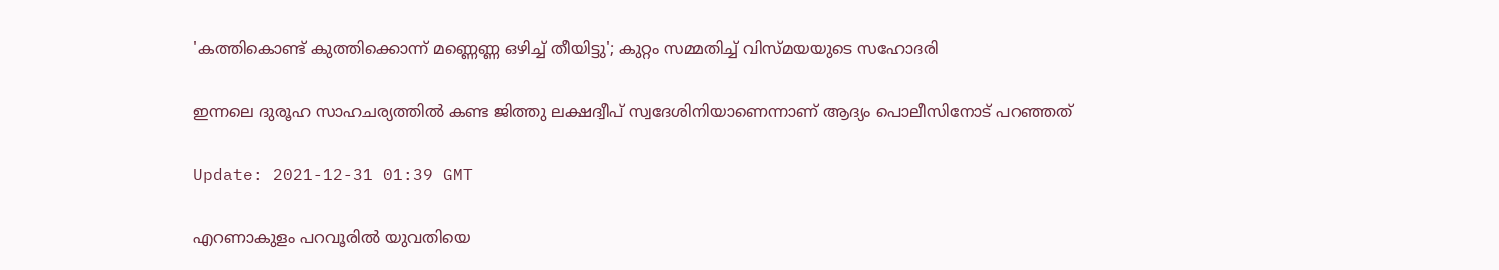'കത്തികൊണ്ട് കുത്തിക്കൊന്ന് മണ്ണെണ്ണ ഒഴിച്ച് തീയിട്ടു'; കുറ്റം സമ്മതിച്ച് വിസ്മയയുടെ സഹോദരി

ഇന്നലെ ദുരൂഹ സാഹചര്യത്തില്‍ കണ്ട ജിത്തു ലക്ഷദ്വീപ് സ്വദേശിനിയാണെന്നാണ് ആദ്യം പൊലീസിനോട് പറഞ്ഞത്

Update: 2021-12-31 01:39 GMT

എറണാകുളം പറവൂരിൽ യുവതിയെ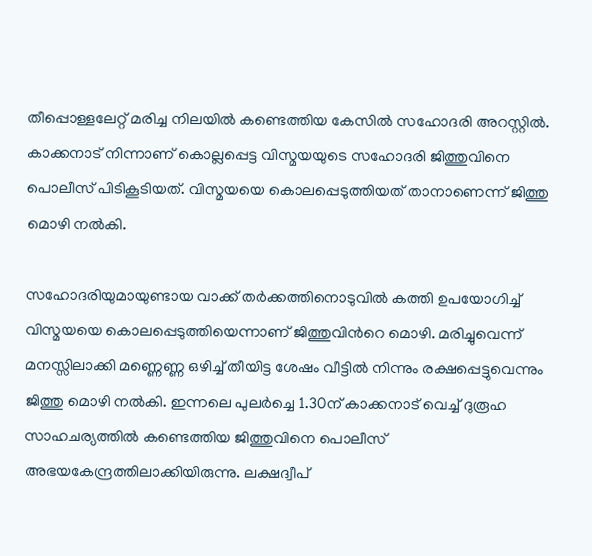തീപ്പൊള്ളലേറ്റ് മരിച്ച നിലയിൽ കണ്ടെത്തിയ കേസിൽ സഹോദരി അറസ്റ്റിൽ. കാക്കനാട് നിന്നാണ് കൊല്ലപ്പെട്ട വിസ്മയയുടെ സഹോദരി ജിത്തുവിനെ പൊലീസ് പിടികൂടിയത്. വിസ്മയയെ കൊലപ്പെടുത്തിയത് താനാണെന്ന് ജിത്തു മൊഴി നല്‍കി.

സഹോദരിയുമായുണ്ടായ വാക്ക് തര്‍ക്കത്തിനൊടുവില്‍ കത്തി ഉപയോഗിച്ച് വിസ്മയയെ കൊലപ്പെടുത്തിയെന്നാണ് ജിത്തുവിന്‍റെ മൊഴി. മരിച്ചുവെന്ന് മനസ്സിലാക്കി മണ്ണെണ്ണ ഒഴിച്ച് തീയിട്ട ശേഷം വീട്ടില്‍ നിന്നും രക്ഷപ്പെട്ടുവെന്നും ജിത്തു മൊഴി നല്‍കി. ഇന്നലെ പുലര്‍ച്ചെ 1.30ന് കാക്കനാട് വെച്ച് ദുരൂഹ സാഹചര്യത്തില്‍ കണ്ടെത്തിയ ജിത്തുവിനെ പൊലീസ് അഭയകേന്ദ്രത്തിലാക്കിയിരുന്നു. ലക്ഷദ്വീപ്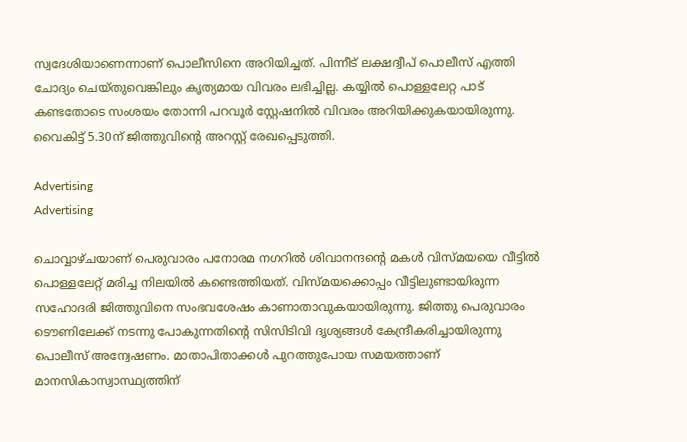സ്വദേശിയാണെന്നാണ് പൊലീസിനെ അറിയിച്ചത്. പിന്നീട് ലക്ഷദ്വീപ് പൊലീസ് എത്തി ചോദ്യം ചെയ്തുവെങ്കിലും കൃത്യമായ വിവരം ലഭിച്ചില്ല. കയ്യില്‍ പൊള്ളലേറ്റ പാട് കണ്ടതോടെ സംശയം തോന്നി പറവൂര്‍ സ്റ്റേഷനില്‍ വിവരം അറിയിക്കുകയായിരുന്നു. വൈകിട്ട് 5.30ന് ജിത്തുവിന്റെ അറസ്റ്റ് രേഖപ്പെടുത്തി.

Advertising
Advertising

ചൊവ്വാഴ്ചയാണ് പെരുവാരം പനോരമ നഗറില്‍ ശിവാനന്ദന്റെ മകള്‍ വിസ്മയയെ വീട്ടില്‍ പൊള്ളലേറ്റ് മരിച്ച നിലയില്‍ കണ്ടെത്തിയത്. വിസ്മയക്കൊപ്പം വീട്ടിലുണ്ടായിരുന്ന സഹോദരി ജിത്തുവിനെ സംഭവശേഷം കാണാതാവുകയായിരുന്നു. ജിത്തു പെരുവാരം ടൌണിലേക്ക് നടന്നു പോകുന്നതിന്റെ സിസിടിവി ദൃശ്യങ്ങള്‍ കേന്ദ്രീകരിച്ചായിരുന്നു പൊലീസ് അന്വേഷണം. മാതാപിതാക്കള്‍ പുറത്തുപോയ സമയത്താണ് മാനസികാസ്വാസ്ഥ്യത്തിന്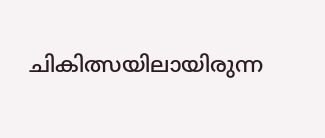ചികിത്സയിലായിരുന്ന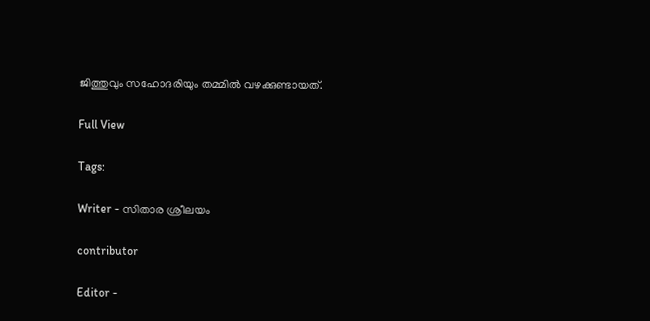ജിത്തുവും സഹോദരിയും തമ്മില്‍ വഴക്കുണ്ടായത്.

Full View

Tags:

Writer - സിതാര ശ്രീലയം

contributor

Editor -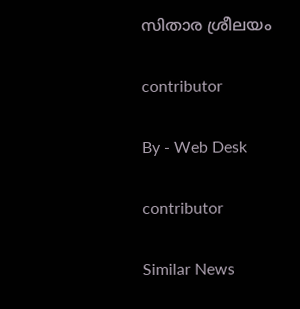സിതാര ശ്രീലയം

contributor

By - Web Desk

contributor

Similar News